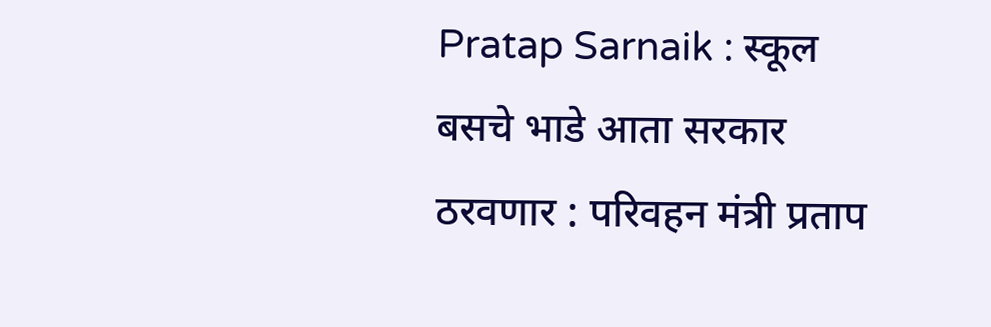Pratap Sarnaik : स्कूल बसचे भाडे आता सरकार ठरवणार : परिवहन मंत्री प्रताप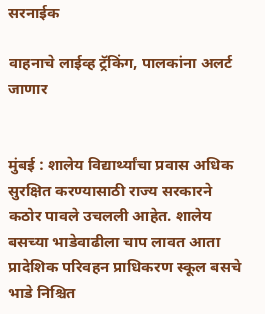सरनाईक

वाहनाचे लाईव्ह ट्रॅकिंग, पालकांना अलर्ट जाणार


मुंबई : शालेय विद्यार्थ्यांचा प्रवास अधिक सुरक्षित करण्यासाठी राज्य सरकारने कठोर पावले उचलली आहेत. शालेय बसच्या भाडेवाढीला चाप लावत आता प्रादेशिक परिवहन प्राधिकरण स्कूल बसचे भाडे निश्चित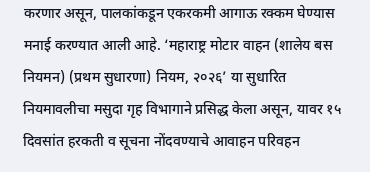करणार असून, पालकांकडून एकरकमी आगाऊ रक्कम घेण्यास मनाई करण्यात आली आहे. ‘महाराष्ट्र मोटार वाहन (शालेय बस नियमन) (प्रथम सुधारणा) नियम, २०२६’ या सुधारित नियमावलीचा मसुदा गृह विभागाने प्रसिद्ध केला असून, यावर १५ दिवसांत हरकती व सूचना नोंदवण्याचे आवाहन परिवहन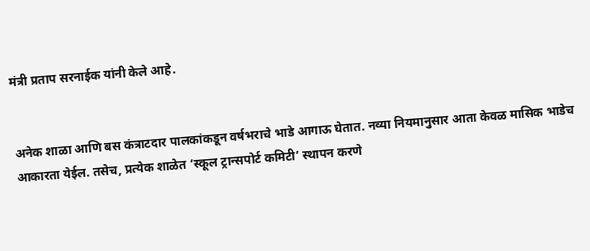मंत्री प्रताप सरनाईक यांनी केले आहे.


अनेक शाळा आणि बस कंत्राटदार पालकांकडून वर्षभराचे भाडे आगाऊ घेतात. नव्या नियमानुसार आता केवळ मासिक भाडेच आकारता येईल. तसेच, प्रत्येक शाळेत ‘स्कूल ट्रान्सपोर्ट कमिटी’ स्थापन करणे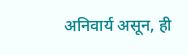अनिवार्य असून, ही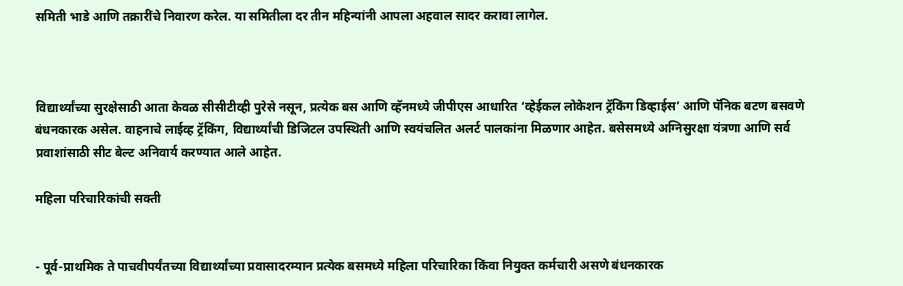समिती भाडे आणि तक्रारींचे निवारण करेल. या समितीला दर तीन महिन्यांनी आपला अहवाल सादर करावा लागेल.



विद्यार्थ्यांच्या सुरक्षेसाठी आता केवळ सीसीटीव्ही पुरेसे नसून, प्रत्येक बस आणि व्हॅनमध्ये जीपीएस आधारित ‘व्हेईकल लोकेशन ट्रॅकिंग डिव्हाईस’ आणि पॅनिक बटण बसवणे बंधनकारक असेल. वाहनाचे लाईव्ह ट्रॅकिंग, विद्यार्थ्यांची डिजिटल उपस्थिती आणि स्वयंचलित अलर्ट पालकांना मिळणार आहेत. बसेसमध्ये अग्निसुरक्षा यंत्रणा आणि सर्व प्रवाशांसाठी सीट बेल्ट अनिवार्य करण्यात आले आहेत.

महिला परिचारिकांची सक्ती


- पूर्व-प्राथमिक ते पाचवीपर्यंतच्या विद्यार्थ्यांच्या प्रवासादरम्यान प्रत्येक बसमध्ये महिला परिचारिका किंवा नियुक्त कर्मचारी असणे बंधनकारक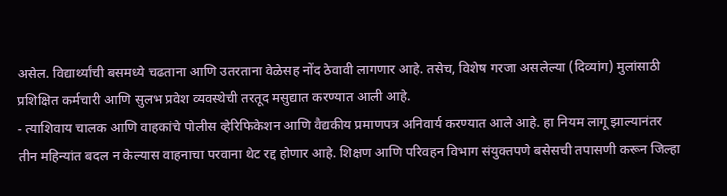असेल. विद्यार्थ्यांची बसमध्ये चढताना आणि उतरताना वेळेसह नोंद ठेवावी लागणार आहे. तसेच, विशेष गरजा असलेल्या (दिव्यांग) मुलांसाठी प्रशिक्षित कर्मचारी आणि सुलभ प्रवेश व्यवस्थेची तरतूद मसुद्यात करण्यात आली आहे.
- त्याशिवाय चालक आणि वाहकांचे पोलीस व्हेरिफिकेशन आणि वैद्यकीय प्रमाणपत्र अनिवार्य करण्यात आले आहे. हा नियम लागू झाल्यानंतर तीन महिन्यांत बदल न केल्यास वाहनाचा परवाना थेट रद्द होणार आहे. शिक्षण आणि परिवहन विभाग संयुक्तपणे बसेसची तपासणी करून जिल्हा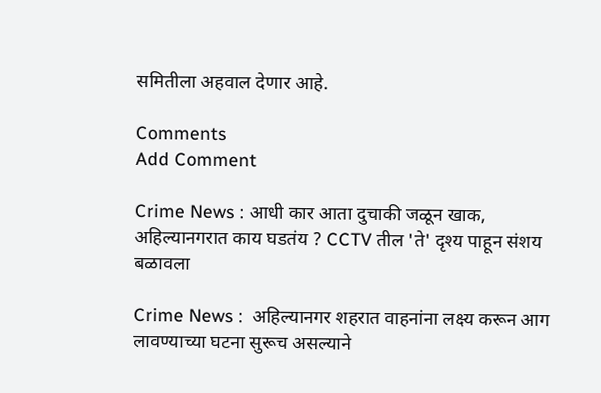समितीला अहवाल देणार आहे.

Comments
Add Comment

Crime News : आधी कार आता दुचाकी जळून खाक, अहिल्यानगरात काय घडतंय ? CCTV तील 'ते' दृश्य पाहून संशय बळावला

Crime News :  अहिल्यानगर शहरात वाहनांना लक्ष्य करून आग लावण्याच्या घटना सुरूच असल्याने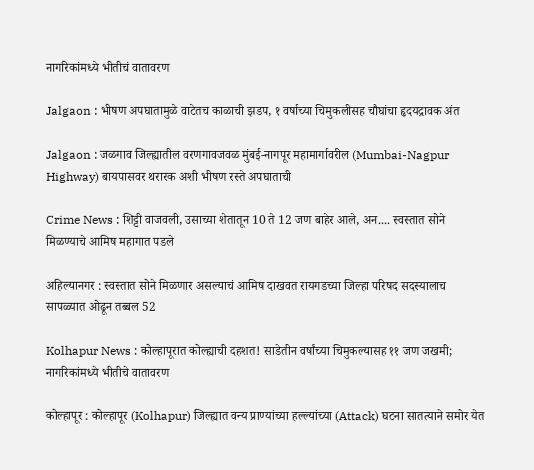नागरिकांमध्ये भीतीचं वातावरण

Jalgaon : भीषण अपघातामुळे वाटेतच काळाची झडप, १ वर्षाच्या चिमुकलीसह चौघांचा हृदयद्रावक अंत

Jalgaon : जळगाव जिल्ह्यातील वरणगावजवळ मुंबई-नागपूर महामार्गावरील (Mumbai-Nagpur Highway) बायपासवर थरारक अशी भीषण रस्ते अपघाताची

Crime News : शिट्टी वाजवली, उसाच्या शेतातून 10 ते 12 जण बाहेर आले, अन.... स्वस्तात सोने मिळण्याचे आमिष महागात पडले

अहिल्यानगर : स्वस्तात सोने मिळणार असल्याचं आमिष दाखवत रायगडच्या जिल्हा परिषद सदस्यालाच सापळ्यात ओढून तब्बल 52

Kolhapur News : कोल्हापूरात कोल्ह्याची दहशत! साडेतीन वर्षांच्या चिमुकल्यासह ११ जण जखमी; नागरिकांमध्ये भीतीचे वातावरण

कोल्हापूर : कोल्हापूर (Kolhapur) जिल्ह्यात वन्य प्राण्यांच्या हल्ल्यांच्या (Attack) घटना सातत्याने समोर येत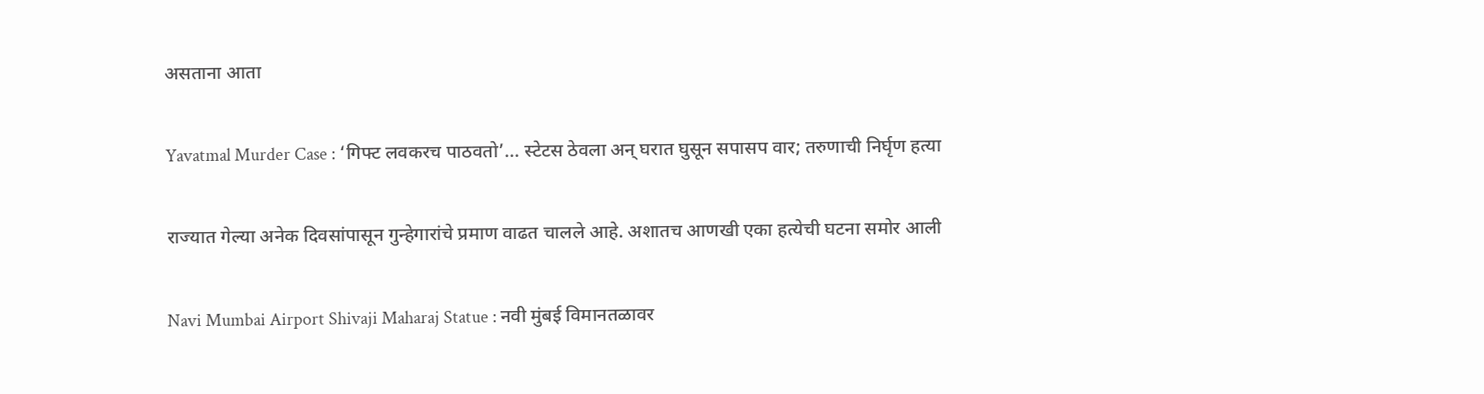असताना आता

Yavatmal Murder Case : ‘गिफ्ट लवकरच पाठवतो’... स्टेटस ठेवला अन् घरात घुसून सपासप वार; तरुणाची निर्घृण हत्या

राज्यात गेल्या अनेक दिवसांपासून गुन्हेगारांचे प्रमाण वाढत चालले आहे. अशातच आणखी एका हत्येची घटना समोर आली

Navi Mumbai Airport Shivaji Maharaj Statue : नवी मुंबई विमानतळावर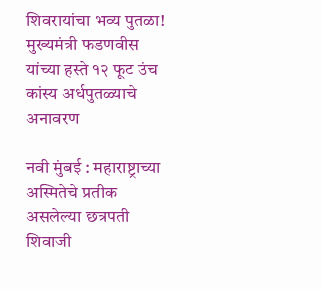शिवरायांचा भव्य पुतळा! मुख्यमंत्री फडणवीस यांच्या हस्ते १२ फूट उंच कांस्य अर्धपुतळ्याचे अनावरण

नवी मुंबई : महाराष्ट्राच्या अस्मितेचे प्रतीक असलेल्या छत्रपती शिवाजी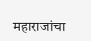महाराजांचा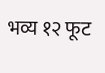भव्य १२ फूट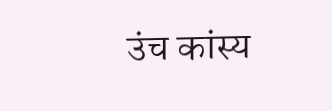उंच कांस्य